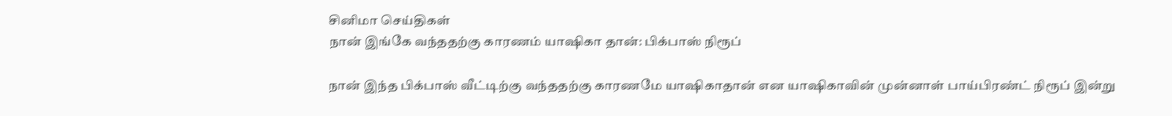சினிமா செய்திகள்
நான் இங்கே வந்ததற்கு காரணம் யாஷிகா தான்: பிக்பாஸ் நிரூப்

நான் இந்த பிக்பாஸ் வீட்டிற்கு வந்ததற்கு காரணமே யாஷிகாதான் என யாஷிகாவின் முன்னாள் பாய்பிரண்ட் நிரூப் இன்று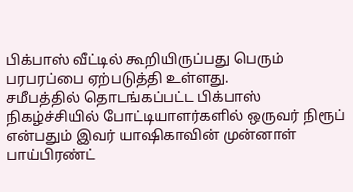பிக்பாஸ் வீட்டில் கூறியிருப்பது பெரும் பரபரப்பை ஏற்படுத்தி உள்ளது.
சமீபத்தில் தொடங்கப்பட்ட பிக்பாஸ் நிகழ்ச்சியில் போட்டியாளர்களில் ஒருவர் நிரூப் என்பதும் இவர் யாஷிகாவின் முன்னாள் பாய்பிரண்ட்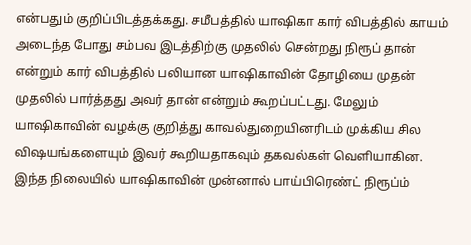என்பதும் குறிப்பிடத்தக்கது. சமீபத்தில் யாஷிகா கார் விபத்தில் காயம் அடைந்த போது சம்பவ இடத்திற்கு முதலில் சென்றது நிரூப் தான் என்றும் கார் விபத்தில் பலியான யாஷிகாவின் தோழியை முதன் முதலில் பார்த்தது அவர் தான் என்றும் கூறப்பட்டது. மேலும் யாஷிகாவின் வழக்கு குறித்து காவல்துறையினரிடம் முக்கிய சில விஷயங்களையும் இவர் கூறியதாகவும் தகவல்கள் வெளியாகின.
இந்த நிலையில் யாஷிகாவின் முன்னால் பாய்பிரெண்ட் நிரூப்ம்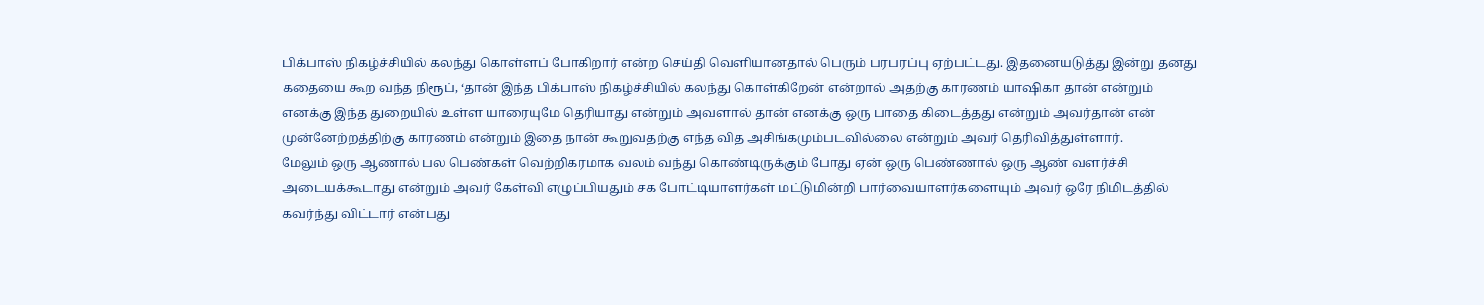பிக்பாஸ் நிகழ்ச்சியில் கலந்து கொள்ளப் போகிறார் என்ற செய்தி வெளியானதால் பெரும் பரபரப்பு ஏற்பட்டது. இதனையடுத்து இன்று தனது கதையை கூற வந்த நிரூப், ‘தான் இந்த பிக்பாஸ் நிகழ்ச்சியில் கலந்து கொள்கிறேன் என்றால் அதற்கு காரணம் யாஷிகா தான் என்றும் எனக்கு இந்த துறையில் உள்ள யாரையுமே தெரியாது என்றும் அவளால் தான் எனக்கு ஒரு பாதை கிடைத்தது என்றும் அவர்தான் என் முன்னேற்றத்திற்கு காரணம் என்றும் இதை நான் கூறுவதற்கு எந்த வித அசிங்கமும்படவில்லை என்றும் அவர் தெரிவித்துள்ளார்.
மேலும் ஒரு ஆணால் பல பெண்கள் வெற்றிகரமாக வலம் வந்து கொண்டிருக்கும் போது ஏன் ஒரு பெண்ணால் ஒரு ஆண் வளர்ச்சி அடையக்கூடாது என்றும் அவர் கேள்வி எழுப்பியதும் சக போட்டியாளர்கள் மட்டுமின்றி பார்வையாளர்களையும் அவர் ஒரே நிமிடத்தில் கவர்ந்து விட்டார் என்பது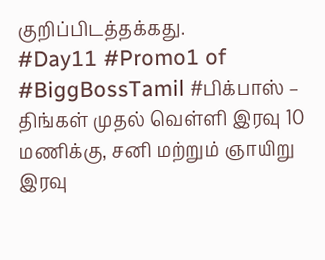குறிப்பிடத்தக்கது.
#Day11 #Promo1 of #BiggBossTamil #பிக்பாஸ் – திங்கள் முதல் வெள்ளி இரவு 10 மணிக்கு, சனி மற்றும் ஞாயிறு இரவு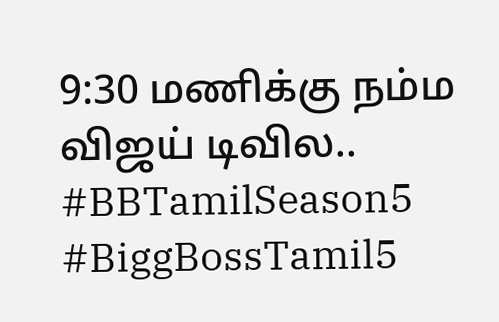9:30 மணிக்கு நம்ம விஜய் டிவில.. #BBTamilSeason5 #BiggBossTamil5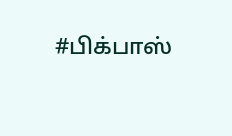#பிக்பாஸ்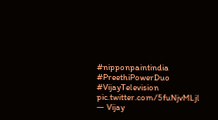#nipponpaintindia #PreethiPowerDuo #VijayTelevision pic.twitter.com/5fuNjvMLjl
— Vijay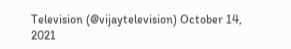Television (@vijaytelevision) October 14, 2021